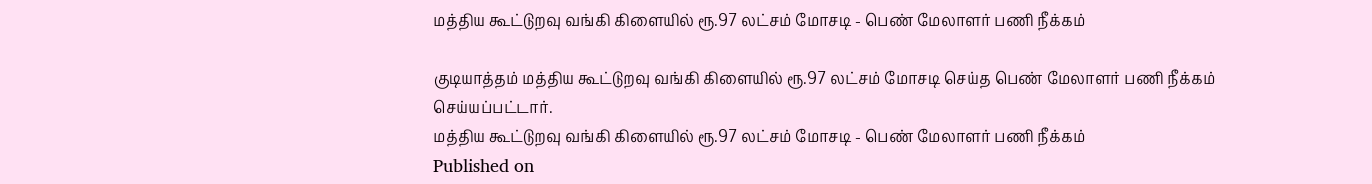மத்திய கூட்டுறவு வங்கி கிளையில் ரூ.97 லட்சம் மோசடி - பெண் மேலாளர் பணி நீக்கம்

குடியாத்தம் மத்திய கூட்டுறவு வங்கி கிளையில் ரூ.97 லட்சம் மோசடி செய்த பெண் மேலாளர் பணி நீக்கம் செய்யப்பட்டார்.
மத்திய கூட்டுறவு வங்கி கிளையில் ரூ.97 லட்சம் மோசடி - பெண் மேலாளர் பணி நீக்கம்
Published on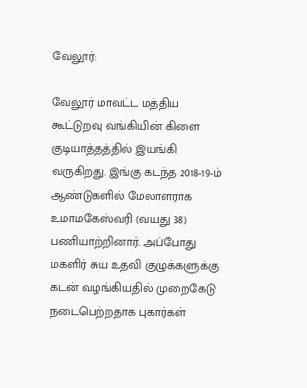வேலூர்:

வேலூர் மாவட்ட மத்திய கூட்டுறவு வங்கியின் கிளை குடியாத்தத்தில் இயங்கி வருகிறது. இங்கு கடந்த 2018-19-ம் ஆண்டுகளில் மேலாளராக உமாமகேஸ்வரி (வயது 38) பணியாற்றினார். அப்போது மகளிர் சுய உதவி குழுக்களுக்கு கடன் வழங்கியதில் முறைகேடு நடைபெற்றதாக புகார்கள்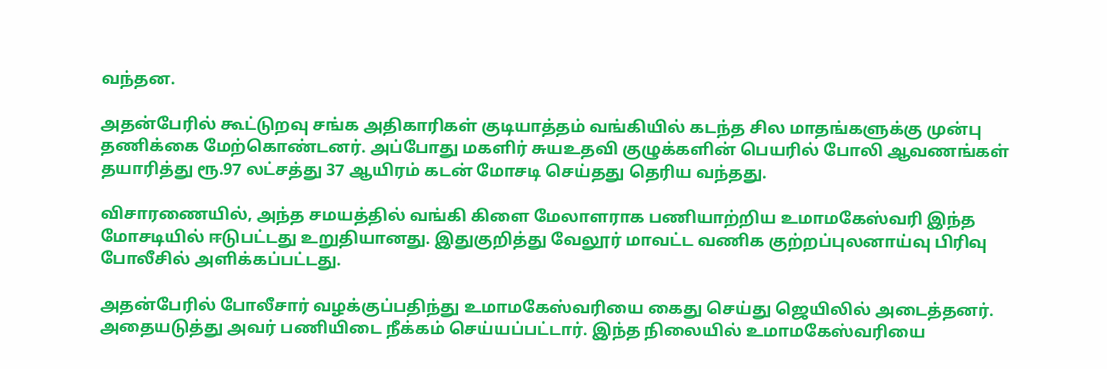வந்தன.

அதன்பேரில் கூட்டுறவு சங்க அதிகாரிகள் குடியாத்தம் வங்கியில் கடந்த சில மாதங்களுக்கு முன்பு தணிக்கை மேற்கொண்டனர். அப்போது மகளிர் சுயஉதவி குழுக்களின் பெயரில் போலி ஆவணங்கள் தயாரித்து ரூ.97 லட்சத்து 37 ஆயிரம் கடன் மோசடி செய்தது தெரிய வந்தது.

விசாரணையில், அந்த சமயத்தில் வங்கி கிளை மேலாளராக பணியாற்றிய உமாமகேஸ்வரி இந்த மோசடியில் ஈடுபட்டது உறுதியானது. இதுகுறித்து வேலூர் மாவட்ட வணிக குற்றப்புலனாய்வு பிரிவு போலீசில் அளிக்கப்பட்டது.

அதன்பேரில் போலீசார் வழக்குப்பதிந்து உமாமகேஸ்வரியை கைது செய்து ஜெயிலில் அடைத்தனர். அதையடுத்து அவர் பணியிடை நீக்கம் செய்யப்பட்டார். இந்த நிலையில் உமாமகேஸ்வரியை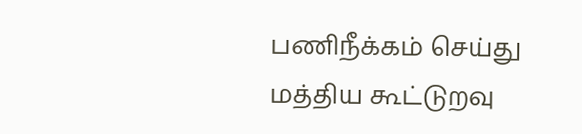பணிநீக்கம் செய்து மத்திய கூட்டுறவு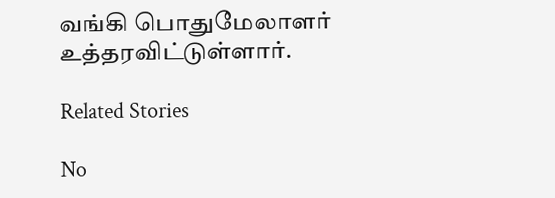வங்கி பொதுமேலாளர் உத்தரவிட்டுள்ளார்.

Related Stories

No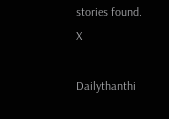stories found.
X

Dailythanthi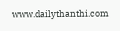www.dailythanthi.com